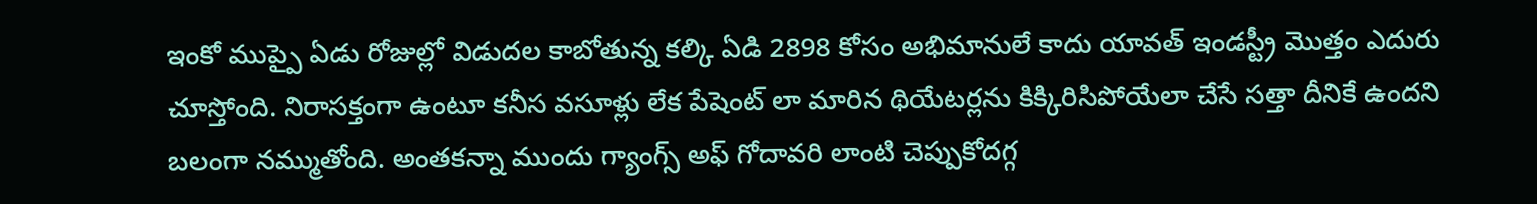ఇంకో ముప్పై ఏడు రోజుల్లో విడుదల కాబోతున్న కల్కి ఏడి 2898 కోసం అభిమానులే కాదు యావత్ ఇండస్ట్రీ మొత్తం ఎదురు చూస్తోంది. నిరాసక్తంగా ఉంటూ కనీస వసూళ్లు లేక పేషెంట్ లా మారిన థియేటర్లను కిక్కిరిసిపోయేలా చేసే సత్తా దీనికే ఉందని బలంగా నమ్ముతోంది. అంతకన్నా ముందు గ్యాంగ్స్ అఫ్ గోదావరి లాంటి చెప్పుకోదగ్గ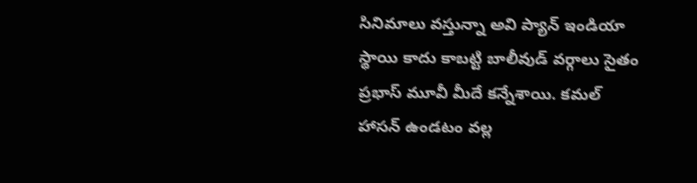సినిమాలు వస్తున్నా అవి ప్యాన్ ఇండియా స్థాయి కాదు కాబట్టి బాలీవుడ్ వర్గాలు సైతం ప్రభాస్ మూవీ మీదే కన్నేశాయి. కమల్ హాసన్ ఉండటం వల్ల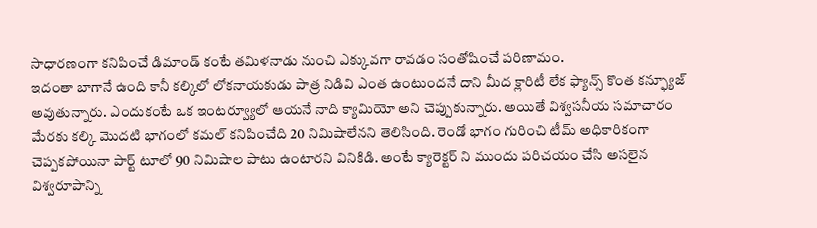సాధారణంగా కనిపించే డిమాండ్ కంటే తమిళనాడు నుంచి ఎక్కువగా రావడం సంతోషించే పరిణామం.
ఇదంతా బాగానే ఉంది కానీ కల్కిలో లోకనాయకుడు పాత్ర నిడివి ఎంత ఉంటుందనే దాని మీద క్లారిటీ లేక ఫ్యాన్స్ కొంత కన్ఫ్యూజ్ అవుతున్నారు. ఎందుకంటే ఒక ఇంటర్వ్యూలో ఆయనే నాది క్యామియో అని చెప్పుకున్నారు. అయితే విశ్వసనీయ సమాచారం మేరకు కల్కి మొదటి భాగంలో కమల్ కనిపించేది 20 నిమిషాలేనని తెలిసింది. రెండో భాగం గురించి టీమ్ అధికారికంగా చెప్పకపోయినా పార్ట్ టూలో 90 నిమిషాల పాటు ఉంటారని వినికిడి. అంటే క్యారెక్టర్ ని ముందు పరిచయం చేసి అసలైన విశ్వరూపాన్ని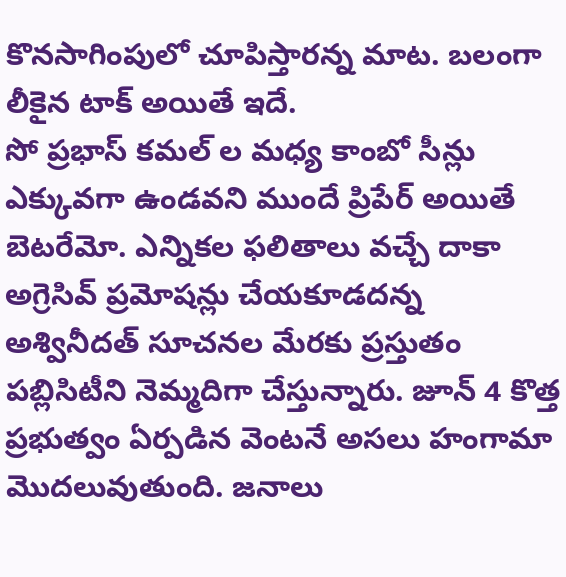కొనసాగింపులో చూపిస్తారన్న మాట. బలంగా లీకైన టాక్ అయితే ఇదే.
సో ప్రభాస్ కమల్ ల మధ్య కాంబో సీన్లు ఎక్కువగా ఉండవని ముందే ప్రిపేర్ అయితే బెటరేమో. ఎన్నికల ఫలితాలు వచ్చే దాకా అగ్రెసివ్ ప్రమోషన్లు చేయకూడదన్న అశ్వినీదత్ సూచనల మేరకు ప్రస్తుతం పబ్లిసిటీని నెమ్మదిగా చేస్తున్నారు. జూన్ 4 కొత్త ప్రభుత్వం ఏర్పడిన వెంటనే అసలు హంగామా మొదలువుతుంది. జనాలు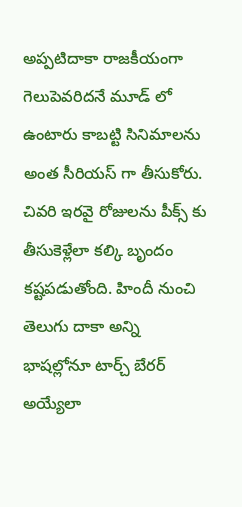అప్పటిదాకా రాజకీయంగా గెలుపెవరిదనే మూడ్ లో ఉంటారు కాబట్టి సినిమాలను అంత సీరియస్ గా తీసుకోరు. చివరి ఇరవై రోజులను పీక్స్ కు తీసుకెళ్లేలా కల్కి బృందం కష్టపడుతోంది. హిందీ నుంచి తెలుగు దాకా అన్ని భాషల్లోనూ టార్చ్ బేరర్ అయ్యేలా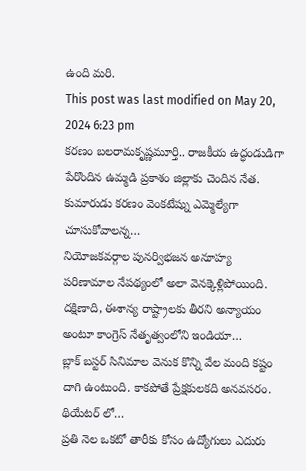ఉంది మరి.
This post was last modified on May 20, 2024 6:23 pm
కరణం బలరామకృష్ణమూర్తి.. రాజకీయ ఉద్ధండుడిగా పేరొందిన ఉమ్మడి ప్రకాశం జిల్లాకు చెందిన నేత. కుమారుడు కరణం వెంకటేష్ను ఎమ్మెల్యేగా చూసుకోవాలన్న…
నియోజకవర్గాల పునర్విభజన అనూహ్య పరిణామాల నేపథ్యంలో అలా వెనక్కెళ్లిపోయింది. దక్షిణాది, ఈశాన్య రాష్ట్రాలకు తీరని అన్యాయం అంటూ కాంగ్రెస్ నేతృత్వంలోని ఇండియా…
బ్లాక్ బస్టర్ సినిమాల వెనుక కొన్ని వేల మంది కష్టం దాగి ఉంటుంది. కాకపోతే ప్రేక్షకులకది అనవసరం. థియేటర్ లో…
ప్రతి నెల ఒకటో తారీకు కోసం ఉద్యోగులు ఎదురు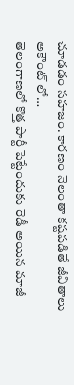చూడడం సహజం. కారణం నెలంతా కష్టపడితే జీవితాలు అకౌంట్ లో…
తెలంగాణలో కొత్త పార్టీ పెట్టేందుకు రెడీ అయిన మాజీ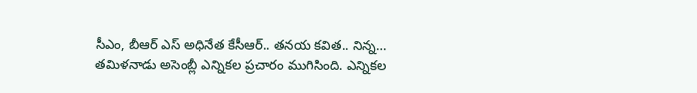సీఎం, బీఆర్ ఎస్ అధినేత కేసీఆర్.. తనయ కవిత.. నిన్న…
తమిళనాడు అసెంబ్లీ ఎన్నికల ప్రచారం ముగిసింది. ఎన్నికల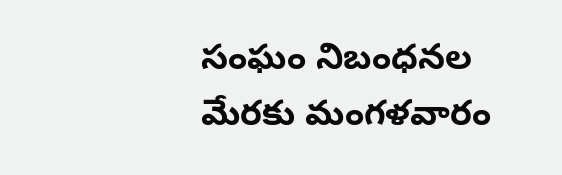సంఘం నిబంధనల మేరకు మంగళవారం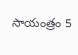సాయంత్రం 5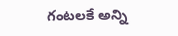గంటలకే అన్ని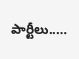పార్టీలు..…